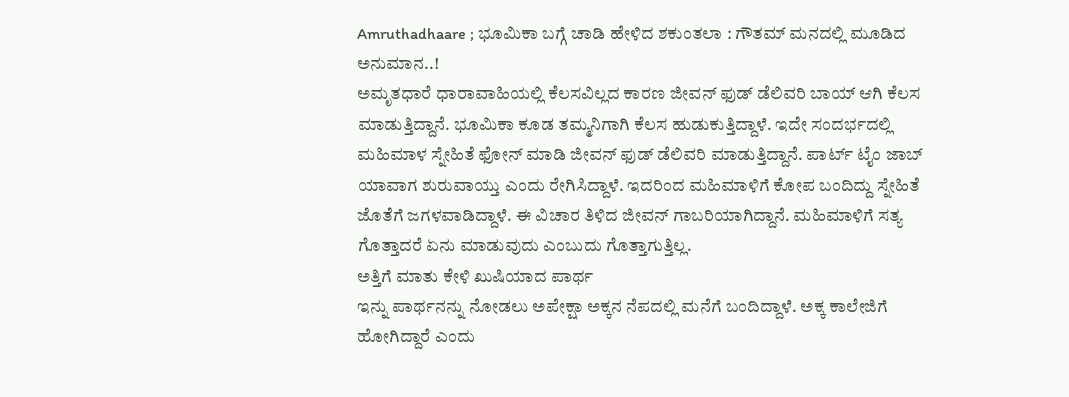Amruthadhaare ; ಭೂಮಿಕಾ ಬಗ್ಗೆ ಚಾಡಿ ಹೇಳಿದ ಶಕುಂತಲಾ : ಗೌತಮ್ ಮನದಲ್ಲಿ ಮೂಡಿದ ಅನುಮಾನ..!
ಅಮೃತಧಾರೆ ಧಾರಾವಾಹಿಯಲ್ಲಿ ಕೆಲಸವಿಲ್ಲದ ಕಾರಣ ಜೀವನ್ ಫುಡ್ ಡೆಲಿವರಿ ಬಾಯ್ ಆಗಿ ಕೆಲಸ ಮಾಡುತ್ತಿದ್ದಾನೆ. ಭೂಮಿಕಾ ಕೂಡ ತಮ್ಮನಿಗಾಗಿ ಕೆಲಸ ಹುಡುಕುತ್ತಿದ್ದಾಳೆ. ಇದೇ ಸಂದರ್ಭದಲ್ಲಿ ಮಹಿಮಾಳ ಸ್ನೇಹಿತೆ ಫೋನ್ ಮಾಡಿ ಜೀವನ್ ಫುಡ್ ಡೆಲಿವರಿ ಮಾಡುತ್ತಿದ್ದಾನೆ. ಪಾರ್ಟ್ ಟೈಂ ಜಾಬ್ ಯಾವಾಗ ಶುರುವಾಯ್ತು ಎಂದು ರೇಗಿಸಿದ್ದಾಳೆ. ಇದರಿಂದ ಮಹಿಮಾಳಿಗೆ ಕೋಪ ಬಂದಿದ್ದು ಸ್ನೇಹಿತೆ ಜೊತೆಗೆ ಜಗಳವಾಡಿದ್ದಾಳೆ. ಈ ವಿಚಾರ ತಿಳಿದ ಜೀವನ್ ಗಾಬರಿಯಾಗಿದ್ದಾನೆ. ಮಹಿಮಾಳಿಗೆ ಸತ್ಯ ಗೊತ್ತಾದರೆ ಏನು ಮಾಡುವುದು ಎಂಬುದು ಗೊತ್ತಾಗುತ್ತಿಲ್ಲ.
ಅತ್ತಿಗೆ ಮಾತು ಕೇಳಿ ಖುಷಿಯಾದ ಪಾರ್ಥ
ಇನ್ನು ಪಾರ್ಥನನ್ನು ನೋಡಲು ಅಪೇಕ್ಷಾ ಅಕ್ಕನ ನೆಪದಲ್ಲಿ ಮನೆಗೆ ಬಂದಿದ್ದಾಳೆ. ಅಕ್ಕ ಕಾಲೇಜಿಗೆ ಹೋಗಿದ್ದಾರೆ ಎಂದು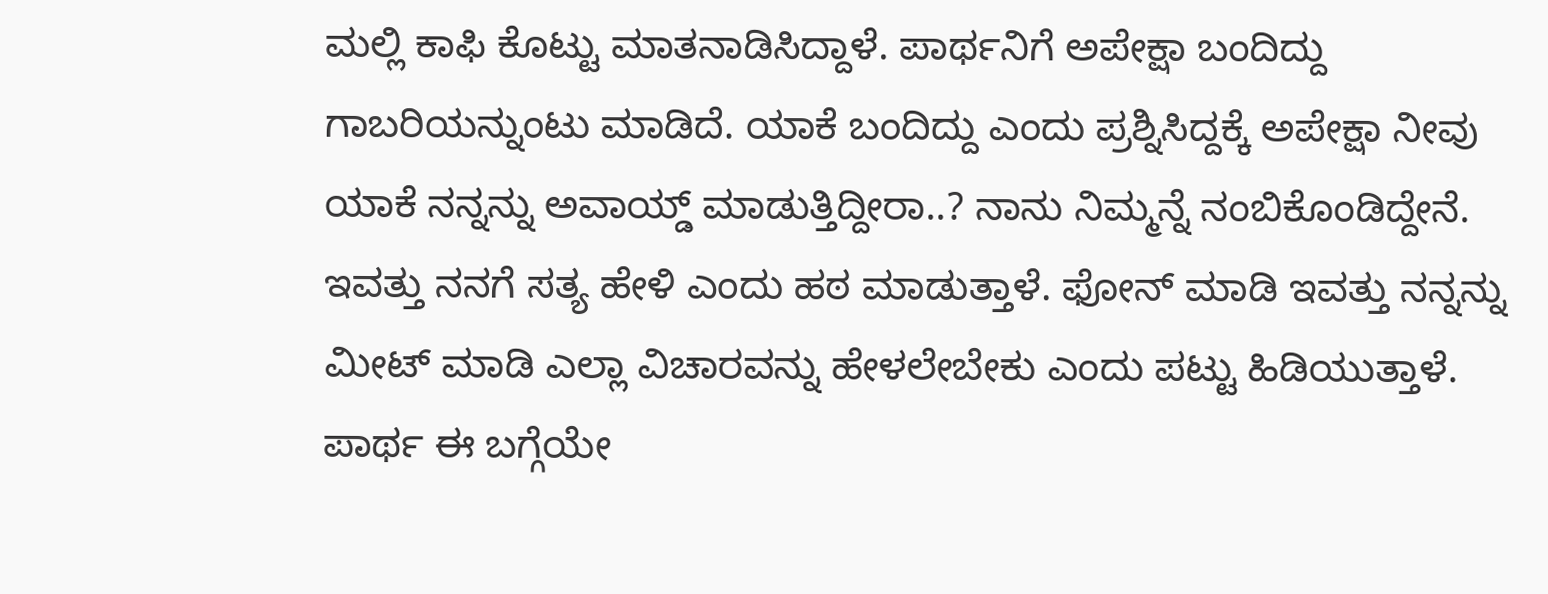ಮಲ್ಲಿ ಕಾಫಿ ಕೊಟ್ಟು ಮಾತನಾಡಿಸಿದ್ದಾಳೆ. ಪಾರ್ಥನಿಗೆ ಅಪೇಕ್ಷಾ ಬಂದಿದ್ದು ಗಾಬರಿಯನ್ನುಂಟು ಮಾಡಿದೆ. ಯಾಕೆ ಬಂದಿದ್ದು ಎಂದು ಪ್ರಶ್ನಿಸಿದ್ದಕ್ಕೆ ಅಪೇಕ್ಷಾ ನೀವು ಯಾಕೆ ನನ್ನನ್ನು ಅವಾಯ್ಡ್ ಮಾಡುತ್ತಿದ್ದೀರಾ..? ನಾನು ನಿಮ್ಮನ್ನೆ ನಂಬಿಕೊಂಡಿದ್ದೇನೆ. ಇವತ್ತು ನನಗೆ ಸತ್ಯ ಹೇಳಿ ಎಂದು ಹಠ ಮಾಡುತ್ತಾಳೆ. ಫೋನ್ ಮಾಡಿ ಇವತ್ತು ನನ್ನನ್ನು ಮೀಟ್ ಮಾಡಿ ಎಲ್ಲಾ ವಿಚಾರವನ್ನು ಹೇಳಲೇಬೇಕು ಎಂದು ಪಟ್ಟು ಹಿಡಿಯುತ್ತಾಳೆ. ಪಾರ್ಥ ಈ ಬಗ್ಗೆಯೇ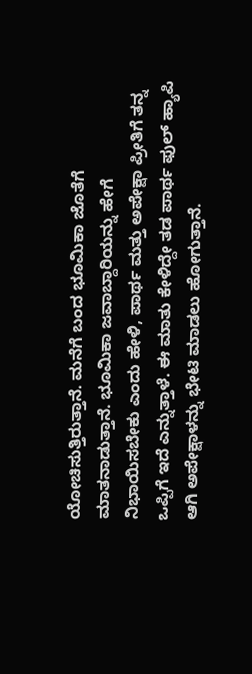ಯೋಚಿಸುತ್ತಿರುತ್ತಾನೆ. ಮನೆಗೆ ಬಂದ ಭೂಮಿಕಾ ಜೊತೆಗೆ ಮಾತನಾಡುತ್ತಾನೆ. ಭೂಮಿಕಾ ಜವಾಬ್ದಾರಿಯನ್ನು ಹೇಗೆ ನಿಭಾಯಿಸಬೇಕು ಎಂದು ಹೇಳಿ, ಪಾರ್ಥ ಮತ್ತು ಅಪೇಕ್ಷಾ ಪ್ರೀತಿಗೆ ತನ್ನ ಒಪ್ಪಿಗೆ ಇದೆ ಎನ್ನುತ್ತಾಳೆ. ಈ ಮಾತು ಕೇಳಿದ್ದೇ ತಡ ಪಾರ್ಥ ಫುಲ್ ಹ್ಯಾಪಿ ಆಗಿ ಅಪೇಕ್ಷಾಳನ್ನು ಭೇಟಿ ಮಾಡಲು ಹೋಗುತ್ತಾನೆ.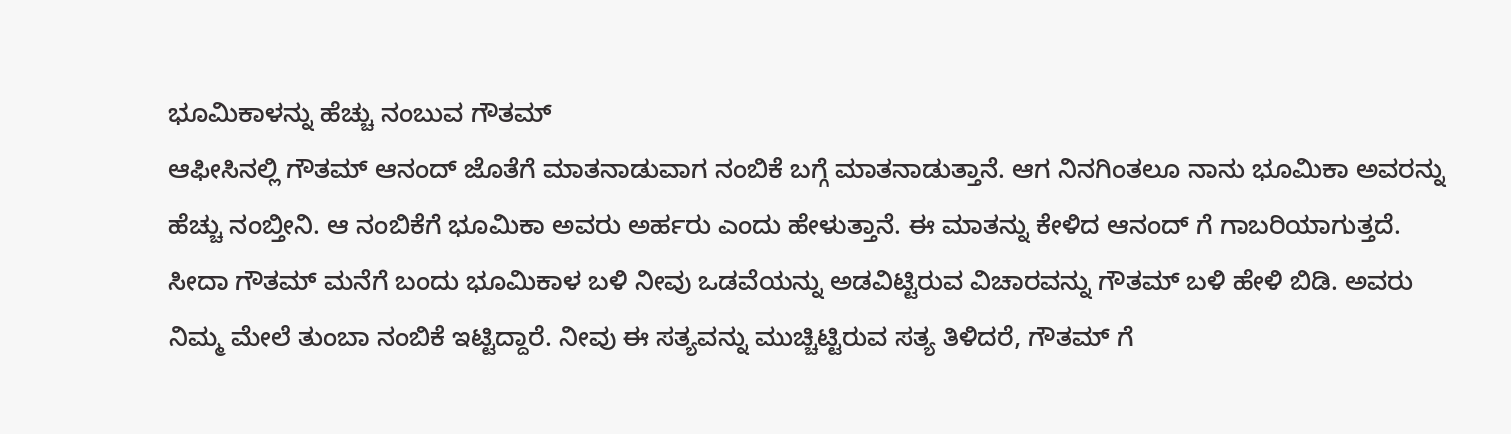ಭೂಮಿಕಾಳನ್ನು ಹೆಚ್ಚು ನಂಬುವ ಗೌತಮ್
ಆಫೀಸಿನಲ್ಲಿ ಗೌತಮ್ ಆನಂದ್ ಜೊತೆಗೆ ಮಾತನಾಡುವಾಗ ನಂಬಿಕೆ ಬಗ್ಗೆ ಮಾತನಾಡುತ್ತಾನೆ. ಆಗ ನಿನಗಿಂತಲೂ ನಾನು ಭೂಮಿಕಾ ಅವರನ್ನು ಹೆಚ್ಚು ನಂಬ್ತೀನಿ. ಆ ನಂಬಿಕೆಗೆ ಭೂಮಿಕಾ ಅವರು ಅರ್ಹರು ಎಂದು ಹೇಳುತ್ತಾನೆ. ಈ ಮಾತನ್ನು ಕೇಳಿದ ಆನಂದ್ ಗೆ ಗಾಬರಿಯಾಗುತ್ತದೆ. ಸೀದಾ ಗೌತಮ್ ಮನೆಗೆ ಬಂದು ಭೂಮಿಕಾಳ ಬಳಿ ನೀವು ಒಡವೆಯನ್ನು ಅಡವಿಟ್ಟಿರುವ ವಿಚಾರವನ್ನು ಗೌತಮ್ ಬಳಿ ಹೇಳಿ ಬಿಡಿ. ಅವರು ನಿಮ್ಮ ಮೇಲೆ ತುಂಬಾ ನಂಬಿಕೆ ಇಟ್ಟಿದ್ದಾರೆ. ನೀವು ಈ ಸತ್ಯವನ್ನು ಮುಚ್ಚಿಟ್ಟಿರುವ ಸತ್ಯ ತಿಳಿದರೆ, ಗೌತಮ್ ಗೆ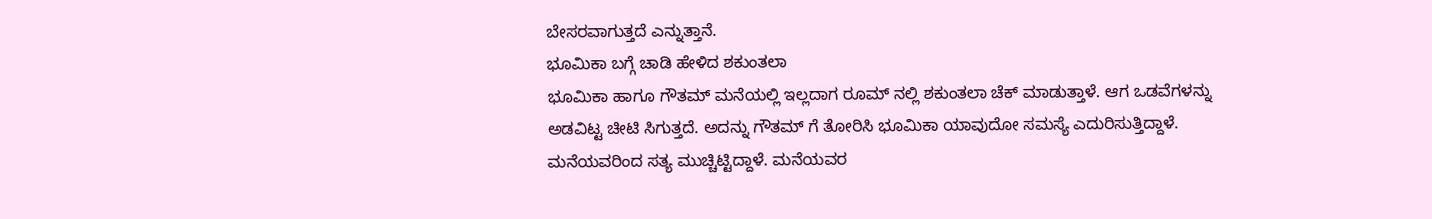ಬೇಸರವಾಗುತ್ತದೆ ಎನ್ನುತ್ತಾನೆ.
ಭೂಮಿಕಾ ಬಗ್ಗೆ ಚಾಡಿ ಹೇಳಿದ ಶಕುಂತಲಾ
ಭೂಮಿಕಾ ಹಾಗೂ ಗೌತಮ್ ಮನೆಯಲ್ಲಿ ಇಲ್ಲದಾಗ ರೂಮ್ ನಲ್ಲಿ ಶಕುಂತಲಾ ಚೆಕ್ ಮಾಡುತ್ತಾಳೆ. ಆಗ ಒಡವೆಗಳನ್ನು ಅಡವಿಟ್ಟ ಚೀಟಿ ಸಿಗುತ್ತದೆ. ಅದನ್ನು ಗೌತಮ್ ಗೆ ತೋರಿಸಿ ಭೂಮಿಕಾ ಯಾವುದೋ ಸಮಸ್ಯೆ ಎದುರಿಸುತ್ತಿದ್ದಾಳೆ. ಮನೆಯವರಿಂದ ಸತ್ಯ ಮುಚ್ಚಿಟ್ಟಿದ್ದಾಳೆ. ಮನೆಯವರ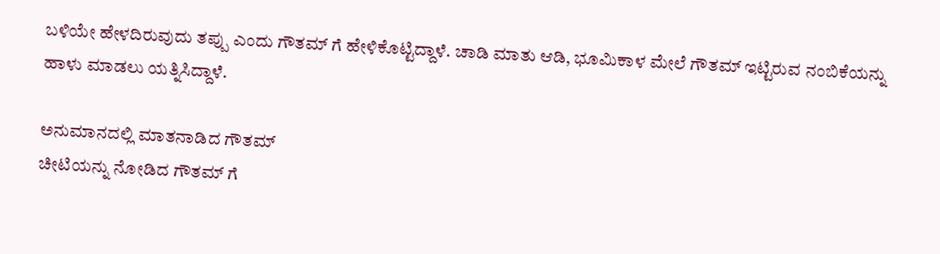ಬಳಿಯೇ ಹೇಳದಿರುವುದು ತಪ್ಪು ಎಂದು ಗೌತಮ್ ಗೆ ಹೇಳಿಕೊಟ್ಟಿದ್ದಾಳೆ. ಚಾಡಿ ಮಾತು ಆಡಿ, ಭೂಮಿಕಾಳ ಮೇಲೆ ಗೌತಮ್ ಇಟ್ಟಿರುವ ನಂಬಿಕೆಯನ್ನು ಹಾಳು ಮಾಡಲು ಯತ್ನಿಸಿದ್ದಾಳೆ.

ಅನುಮಾನದಲ್ಲಿ ಮಾತನಾಡಿದ ಗೌತಮ್
ಚೀಟಿಯನ್ನು ನೋಡಿದ ಗೌತಮ್ ಗೆ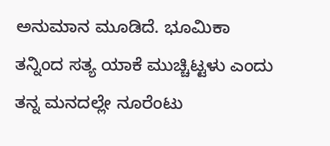ಅನುಮಾನ ಮೂಡಿದೆ. ಭೂಮಿಕಾ ತನ್ನಿಂದ ಸತ್ಯ ಯಾಕೆ ಮುಚ್ಚಿಟ್ಟಳು ಎಂದು ತನ್ನ ಮನದಲ್ಲೇ ನೂರೆಂಟು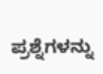ಪ್ರಶ್ನೆಗಳನ್ನು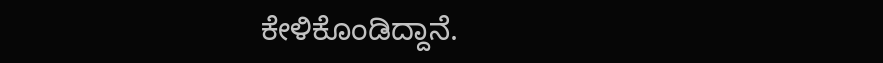ಕೇಳಿಕೊಂಡಿದ್ದಾನೆ.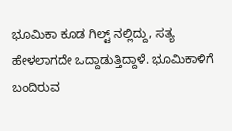ಭೂಮಿಕಾ ಕೂಡ ಗಿಲ್ಟ್ ನಲ್ಲಿದ್ದು, ಸತ್ಯ ಹೇಳಲಾಗದೇ ಒದ್ದಾಡುತ್ತಿದ್ದಾಳೆ. ಭೂಮಿಕಾಳಿಗೆ ಬಂದಿರುವ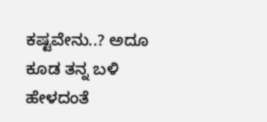ಕಷ್ಟವೇನು..? ಅದೂ ಕೂಡ ತನ್ನ ಬಳಿ ಹೇಳದಂತೆ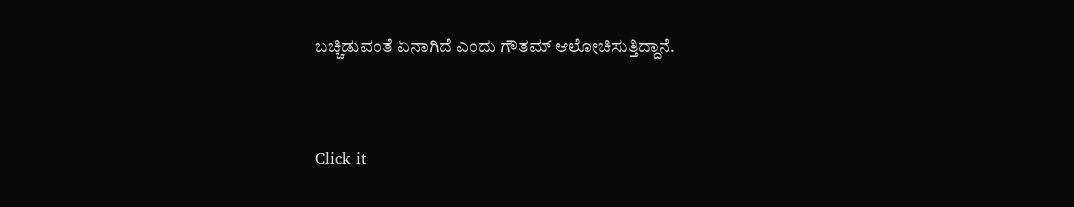ಬಚ್ಚಿಡುವಂತೆ ಏನಾಗಿದೆ ಎಂದು ಗೌತಮ್ ಆಲೋಚಿಸುತ್ತಿದ್ದಾನೆ.


Click it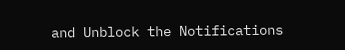and Unblock the Notifications